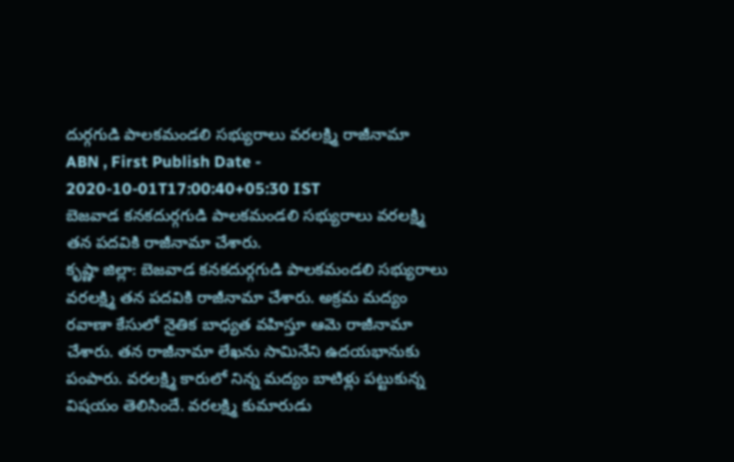దుర్గగుడి పాలకమండలి సభ్యురాలు వరలక్ష్మి రాజీనామా
ABN , First Publish Date - 2020-10-01T17:00:40+05:30 IST
బెజవాడ కనకదుర్గగుడి పాలకమండలి సభ్యురాలు వరలక్ష్మి తన పదవికి రాజీనామా చేశారు.
కృష్ణా జిల్లా: బెజవాడ కనకదుర్గగుడి పాలకమండలి సభ్యురాలు వరలక్ష్మి తన పదవికి రాజీనామా చేశారు. అక్రమ మద్యం రవాణా కేసులో నైతిక బాధ్యత వహిస్తూ ఆమె రాజీనామా చేశారు. తన రాజీనామా లేఖను సామినేని ఉదయభానుకు పంపారు. వరలక్ష్మి కారులో నిన్న మద్యం బాటిళ్లు పట్టుకున్న విషయం తెలిసిందే. వరలక్ష్మి కుమారుడు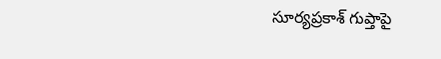సూర్యప్రకాశ్ గుప్తాపై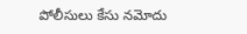పోలీసులు కేసు నమోదు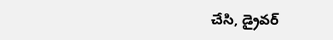చేసి, డ్రైవర్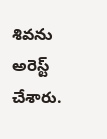శివను అరెస్ట్ చేశారు.